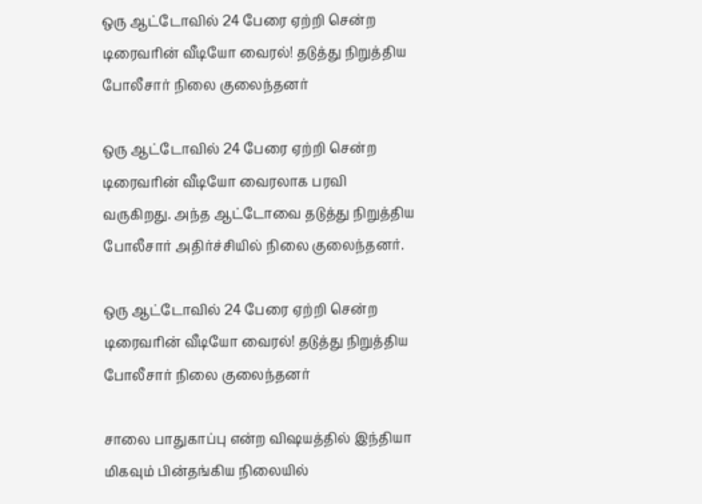ஒரு ஆட்டோவில் 24 பேரை ஏற்றி சென்ற டிரைவரின் வீடியோ வைரல்! தடுத்து நிறுத்திய போலீசார் நிலை குலைந்தனர்

ஒரு ஆட்டோவில் 24 பேரை ஏற்றி சென்ற டிரைவரின் வீடியோ வைரலாக பரவி வருகிறது. அந்த ஆட்டோவை தடுத்து நிறுத்திய போலீசார் அதிர்ச்சியில் நிலை குலைந்தனர்.

ஒரு ஆட்டோவில் 24 பேரை ஏற்றி சென்ற டிரைவரின் வீடியோ வைரல்! தடுத்து நிறுத்திய போலீசார் நிலை குலைந்தனர்

சாலை பாதுகாப்பு என்ற விஷயத்தில் இந்தியா மிகவும் பின்தங்கிய நிலையில்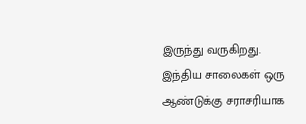இருந்து வருகிறது. இந்திய சாலைகள் ஒரு ஆண்டுக்கு சராசரியாக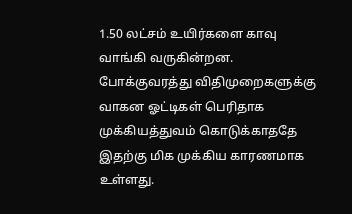1.50 லட்சம் உயிர்களை காவு வாங்கி வருகின்றன. போக்குவரத்து விதிமுறைகளுக்கு வாகன ஓட்டிகள் பெரிதாக முக்கியத்துவம் கொடுக்காததே இதற்கு மிக முக்கிய காரணமாக உள்ளது.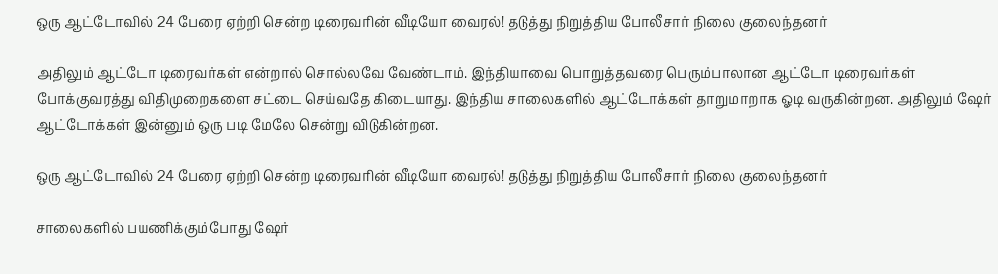ஒரு ஆட்டோவில் 24 பேரை ஏற்றி சென்ற டிரைவரின் வீடியோ வைரல்! தடுத்து நிறுத்திய போலீசார் நிலை குலைந்தனர்

அதிலும் ஆட்டோ டிரைவர்கள் என்றால் சொல்லவே வேண்டாம். இந்தியாவை பொறுத்தவரை பெரும்பாலான ஆட்டோ டிரைவர்கள் போக்குவரத்து விதிமுறைகளை சட்டை செய்வதே கிடையாது. இந்திய சாலைகளில் ஆட்டோக்கள் தாறுமாறாக ஓடி வருகின்றன. அதிலும் ஷேர் ஆட்டோக்கள் இன்னும் ஒரு படி மேலே சென்று விடுகின்றன.

ஒரு ஆட்டோவில் 24 பேரை ஏற்றி சென்ற டிரைவரின் வீடியோ வைரல்! தடுத்து நிறுத்திய போலீசார் நிலை குலைந்தனர்

சாலைகளில் பயணிக்கும்போது ஷேர்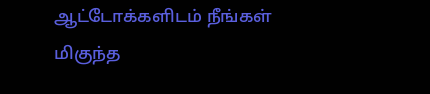ஆட்டோக்களிடம் நீங்கள் மிகுந்த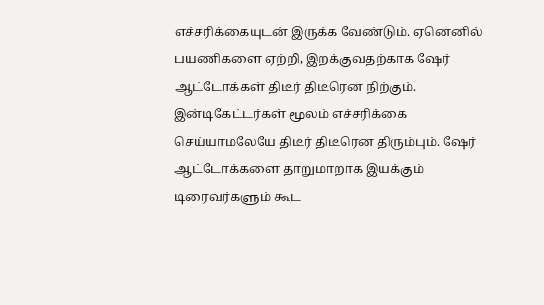எச்சரிக்கையுடன் இருக்க வேண்டும். ஏனெனில் பயணிகளை ஏற்றி, இறக்குவதற்காக ஷேர் ஆட்டோக்கள் திடீர் திடீரென நிற்கும். இன்டிகேட்டர்கள் மூலம் எச்சரிக்கை செய்யாமலேயே திடீர் திடீரென திரும்பும். ஷேர் ஆட்டோக்களை தாறுமாறாக இயக்கும் டிரைவர்களும் கூட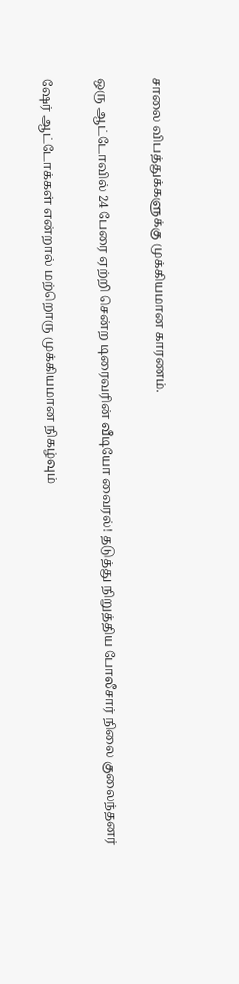சாலை விபத்துக்களுக்கு முக்கியமான காரணம்.

ஒரு ஆட்டோவில் 24 பேரை ஏற்றி சென்ற டிரைவரின் வீடியோ வைரல்! தடுத்து நிறுத்திய போலீசார் நிலை குலைந்தனர்

ஷேர் ஆட்டோக்கள் என்றால் மற்றொரு முக்கியமான நிகழ்வும்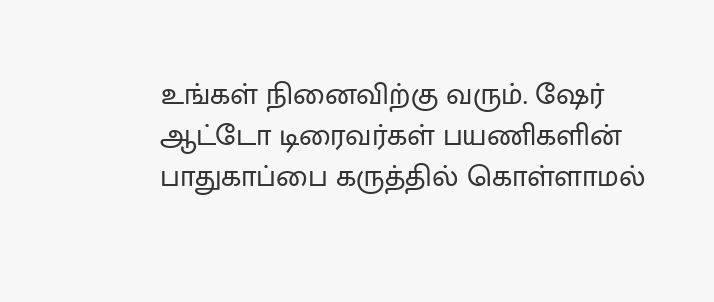உங்கள் நினைவிற்கு வரும். ஷேர் ஆட்டோ டிரைவர்கள் பயணிகளின் பாதுகாப்பை கருத்தில் கொள்ளாமல்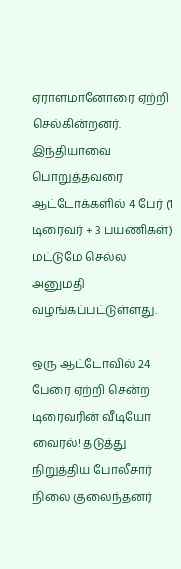ஏராளமானோரை ஏற்றி செல்கின்றனர். இந்தியாவை பொறுத்தவரை ஆட்டோக்களில் 4 பேர் (1 டிரைவர் + 3 பயணிகள்) மட்டுமே செல்ல அனுமதி வழங்கப்பட்டுள்ளது.

ஒரு ஆட்டோவில் 24 பேரை ஏற்றி சென்ற டிரைவரின் வீடியோ வைரல்! தடுத்து நிறுத்திய போலீசார் நிலை குலைந்தனர்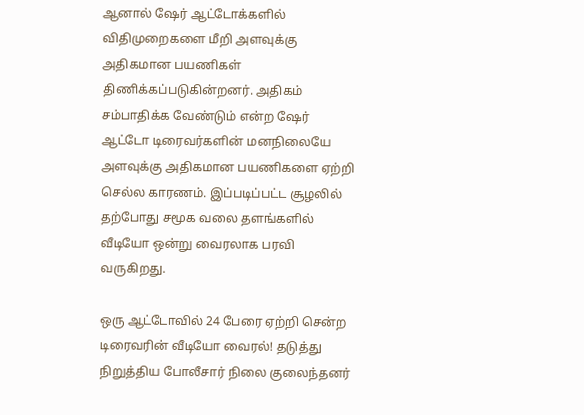ஆனால் ஷேர் ஆட்டோக்களில் விதிமுறைகளை மீறி அளவுக்கு அதிகமான பயணிகள் திணிக்கப்படுகின்றனர். அதிகம் சம்பாதிக்க வேண்டும் என்ற ஷேர் ஆட்டோ டிரைவர்களின் மனநிலையே அளவுக்கு அதிகமான பயணிகளை ஏற்றி செல்ல காரணம். இப்படிப்பட்ட சூழலில் தற்போது சமூக வலை தளங்களில் வீடியோ ஒன்று வைரலாக பரவி வருகிறது.

ஒரு ஆட்டோவில் 24 பேரை ஏற்றி சென்ற டிரைவரின் வீடியோ வைரல்! தடுத்து நிறுத்திய போலீசார் நிலை குலைந்தனர்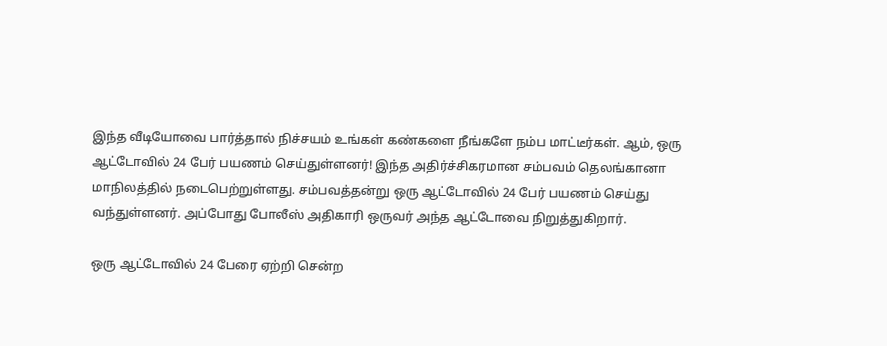இந்த வீடியோவை பார்த்தால் நிச்சயம் உங்கள் கண்களை நீங்களே நம்ப மாட்டீர்கள். ஆம், ஒரு ஆட்டோவில் 24 பேர் பயணம் செய்துள்ளனர்! இந்த அதிர்ச்சிகரமான சம்பவம் தெலங்கானா மாநிலத்தில் நடைபெற்றுள்ளது. சம்பவத்தன்று ஒரு ஆட்டோவில் 24 பேர் பயணம் செய்து வந்துள்ளனர். அப்போது போலீஸ் அதிகாரி ஒருவர் அந்த ஆட்டோவை நிறுத்துகிறார்.

ஒரு ஆட்டோவில் 24 பேரை ஏற்றி சென்ற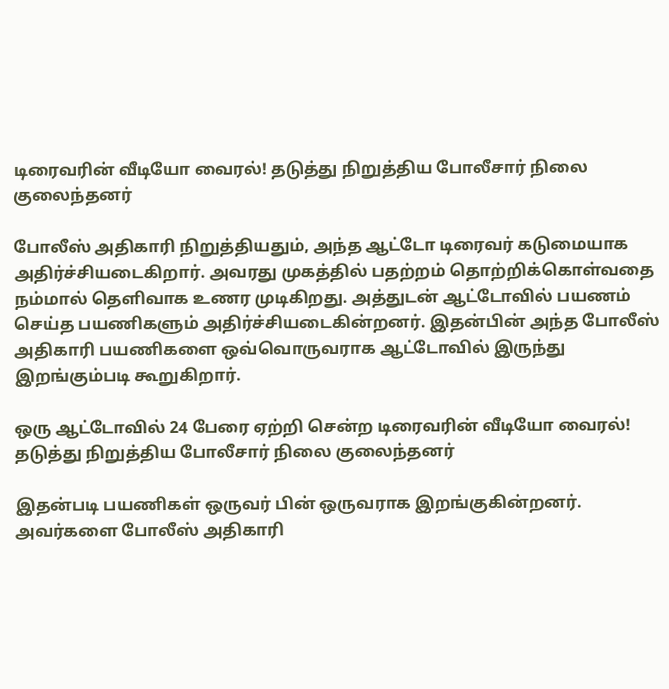டிரைவரின் வீடியோ வைரல்! தடுத்து நிறுத்திய போலீசார் நிலை குலைந்தனர்

போலீஸ் அதிகாரி நிறுத்தியதும், அந்த ஆட்டோ டிரைவர் கடுமையாக அதிர்ச்சியடைகிறார். அவரது முகத்தில் பதற்றம் தொற்றிக்கொள்வதை நம்மால் தெளிவாக உணர முடிகிறது. அத்துடன் ஆட்டோவில் பயணம் செய்த பயணிகளும் அதிர்ச்சியடைகின்றனர். இதன்பின் அந்த போலீஸ் அதிகாரி பயணிகளை ஒவ்வொருவராக ஆட்டோவில் இருந்து இறங்கும்படி கூறுகிறார்.

ஒரு ஆட்டோவில் 24 பேரை ஏற்றி சென்ற டிரைவரின் வீடியோ வைரல்! தடுத்து நிறுத்திய போலீசார் நிலை குலைந்தனர்

இதன்படி பயணிகள் ஒருவர் பின் ஒருவராக இறங்குகின்றனர். அவர்களை போலீஸ் அதிகாரி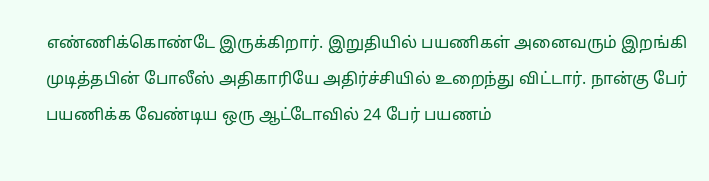எண்ணிக்கொண்டே இருக்கிறார். இறுதியில் பயணிகள் அனைவரும் இறங்கி முடித்தபின் போலீஸ் அதிகாரியே அதிர்ச்சியில் உறைந்து விட்டார். நான்கு பேர் பயணிக்க வேண்டிய ஒரு ஆட்டோவில் 24 பேர் பயணம்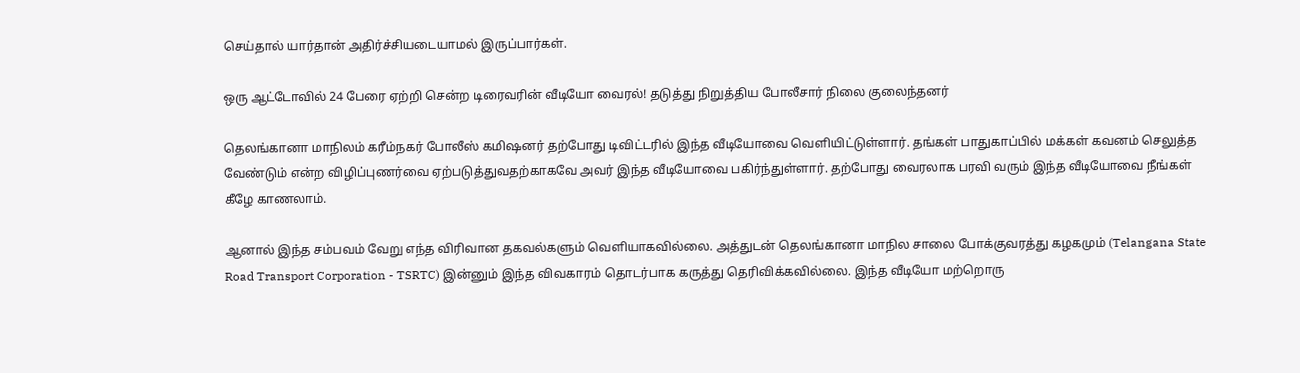செய்தால் யார்தான் அதிர்ச்சியடையாமல் இருப்பார்கள்.

ஒரு ஆட்டோவில் 24 பேரை ஏற்றி சென்ற டிரைவரின் வீடியோ வைரல்! தடுத்து நிறுத்திய போலீசார் நிலை குலைந்தனர்

தெலங்கானா மாநிலம் கரீம்நகர் போலீஸ் கமிஷனர் தற்போது டிவிட்டரில் இந்த வீடியோவை வெளியிட்டுள்ளார். தங்கள் பாதுகாப்பில் மக்கள் கவனம் செலுத்த வேண்டும் என்ற விழிப்புணர்வை ஏற்படுத்துவதற்காகவே அவர் இந்த வீடியோவை பகிர்ந்துள்ளார். தற்போது வைரலாக பரவி வரும் இந்த வீடியோவை நீங்கள் கீழே காணலாம்.

ஆனால் இந்த சம்பவம் வேறு எந்த விரிவான தகவல்களும் வெளியாகவில்லை. அத்துடன் தெலங்கானா மாநில சாலை போக்குவரத்து கழகமும் (Telangana State Road Transport Corporation - TSRTC) இன்னும் இந்த விவகாரம் தொடர்பாக கருத்து தெரிவிக்கவில்லை. இந்த வீடியோ மற்றொரு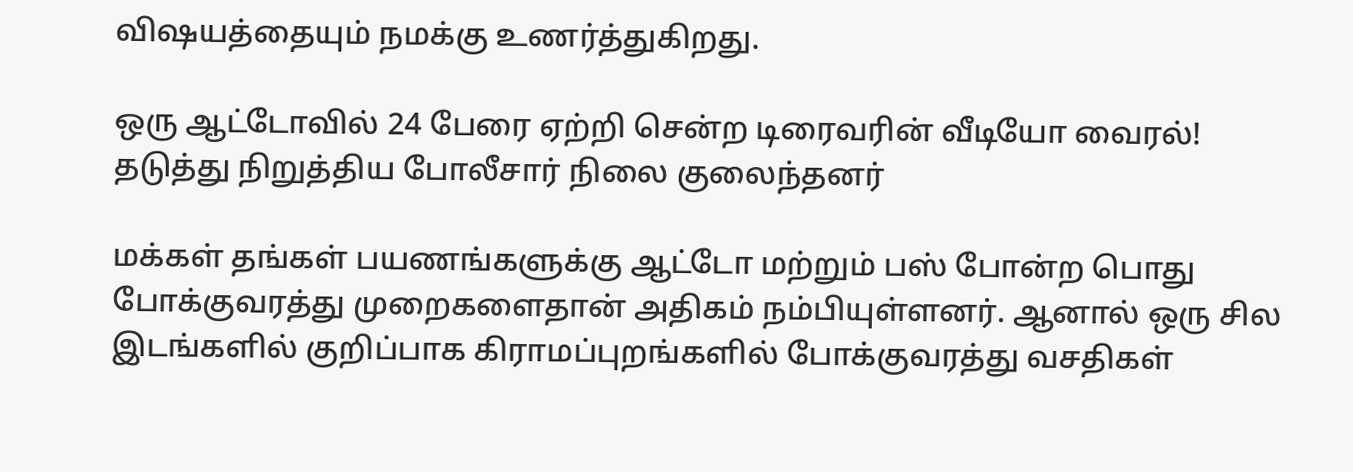விஷயத்தையும் நமக்கு உணர்த்துகிறது.

ஒரு ஆட்டோவில் 24 பேரை ஏற்றி சென்ற டிரைவரின் வீடியோ வைரல்! தடுத்து நிறுத்திய போலீசார் நிலை குலைந்தனர்

மக்கள் தங்கள் பயணங்களுக்கு ஆட்டோ மற்றும் பஸ் போன்ற பொது போக்குவரத்து முறைகளைதான் அதிகம் நம்பியுள்ளனர். ஆனால் ஒரு சில இடங்களில் குறிப்பாக கிராமப்புறங்களில் போக்குவரத்து வசதிகள்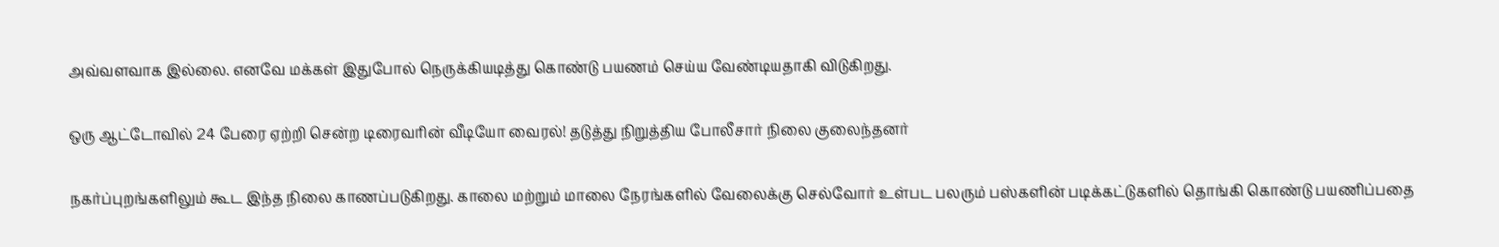அவ்வளவாக இல்லை. எனவே மக்கள் இதுபோல் நெருக்கியடித்து கொண்டு பயணம் செய்ய வேண்டியதாகி விடுகிறது.

ஒரு ஆட்டோவில் 24 பேரை ஏற்றி சென்ற டிரைவரின் வீடியோ வைரல்! தடுத்து நிறுத்திய போலீசார் நிலை குலைந்தனர்

நகர்ப்புறங்களிலும் கூட இந்த நிலை காணப்படுகிறது. காலை மற்றும் மாலை நேரங்களில் வேலைக்கு செல்வோர் உள்பட பலரும் பஸ்களின் படிக்கட்டுகளில் தொங்கி கொண்டு பயணிப்பதை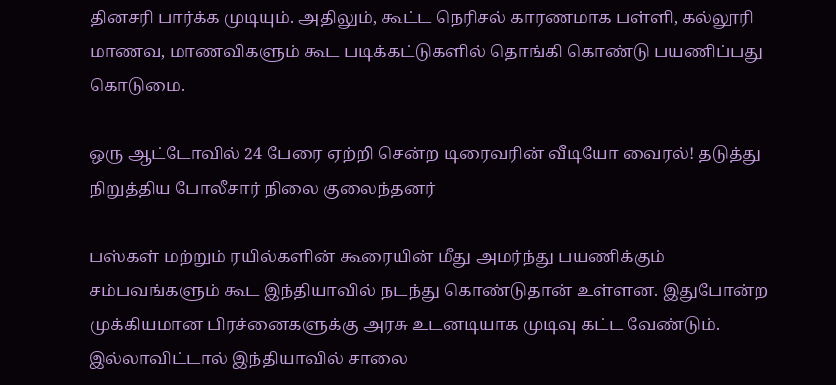தினசரி பார்க்க முடியும். அதிலும், கூட்ட நெரிசல் காரணமாக பள்ளி, கல்லூரி மாணவ, மாணவிகளும் கூட படிக்கட்டுகளில் தொங்கி கொண்டு பயணிப்பது கொடுமை.

ஒரு ஆட்டோவில் 24 பேரை ஏற்றி சென்ற டிரைவரின் வீடியோ வைரல்! தடுத்து நிறுத்திய போலீசார் நிலை குலைந்தனர்

பஸ்கள் மற்றும் ரயில்களின் கூரையின் மீது அமர்ந்து பயணிக்கும் சம்பவங்களும் கூட இந்தியாவில் நடந்து கொண்டுதான் உள்ளன. இதுபோன்ற முக்கியமான பிரச்னைகளுக்கு அரசு உடனடியாக முடிவு கட்ட வேண்டும். இல்லாவிட்டால் இந்தியாவில் சாலை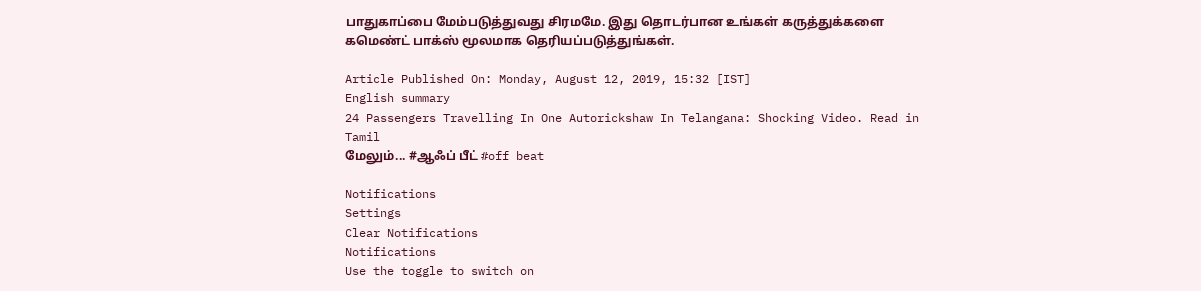பாதுகாப்பை மேம்படுத்துவது சிரமமே. இது தொடர்பான உங்கள் கருத்துக்களை கமெண்ட் பாக்ஸ் மூலமாக தெரியப்படுத்துங்கள்.

Article Published On: Monday, August 12, 2019, 15:32 [IST]
English summary
24 Passengers Travelling In One Autorickshaw In Telangana: Shocking Video. Read in Tamil
மேலும்... #ஆஃப் பீட் #off beat

Notifications
Settings
Clear Notifications
Notifications
Use the toggle to switch on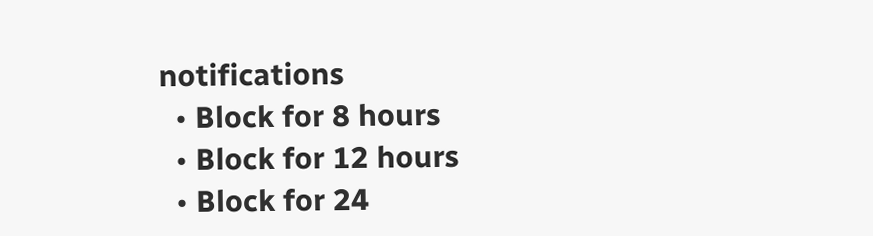notifications
  • Block for 8 hours
  • Block for 12 hours
  • Block for 24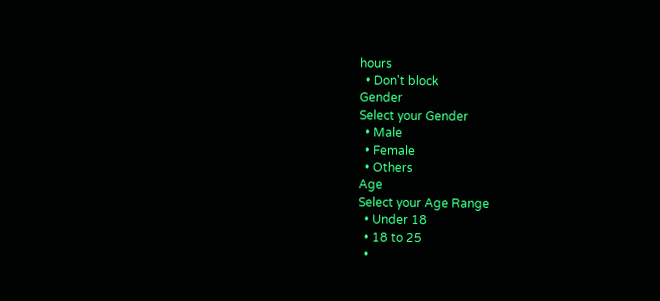hours
  • Don't block
Gender
Select your Gender
  • Male
  • Female
  • Others
Age
Select your Age Range
  • Under 18
  • 18 to 25
  •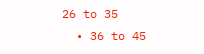26 to 35
  • 36 to 45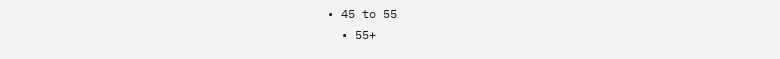• 45 to 55
  • 55+